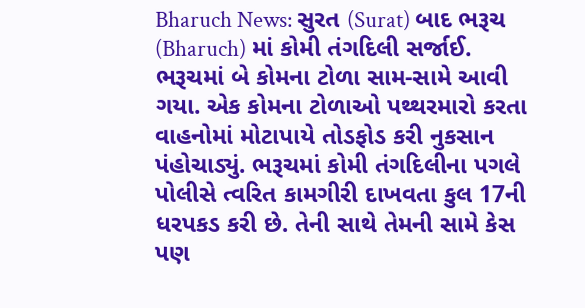Bharuch News: સુરત (Surat) બાદ ભરૂચ (Bharuch) માં કોમી તંગદિલી સર્જાઈ. ભરૂચમાં બે કોમના ટોળા સામ-સામે આવી ગયા. એક કોમના ટોળાઓ પથ્થરમારો કરતા વાહનોમાં મોટાપાયે તોડફોડ કરી નુકસાન પંહોચાડ્યું. ભરૂચમાં કોમી તંગદિલીના પગલે પોલીસે ત્વરિત કામગીરી દાખવતા કુલ 17ની ધરપકડ કરી છે. તેની સાથે તેમની સામે કેસ પણ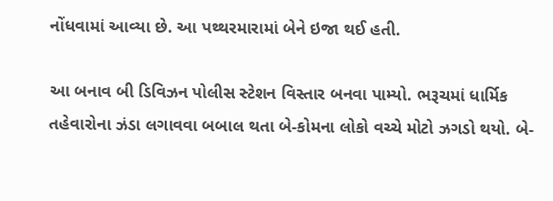નોંધવામાં આવ્યા છે. આ પથ્થરમારામાં બેને ઇજા થઈ હતી.

આ બનાવ બી ડિવિઝન પોલીસ સ્ટેશન વિસ્તાર બનવા પામ્યો. ભરૂચમાં ધાર્મિક તહેવારોના ઝંડા લગાવવા બબાલ થતા બે-કોમના લોકો વચ્ચે મોટો ઝગડો થયો. બે-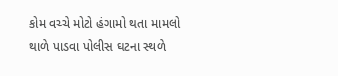કોમ વચ્ચે મોટો હંગામો થતા મામલો થાળે પાડવા પોલીસ ઘટના સ્થળે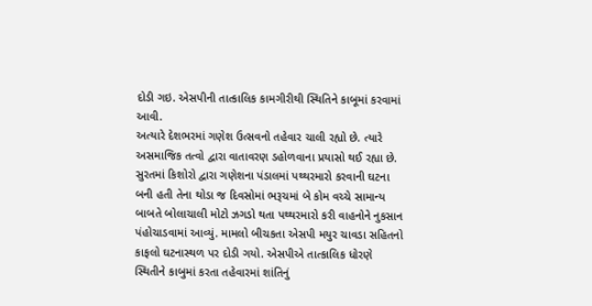દોડી ગઇ. એસપીની તાત્કાલિક કામગીરીથી સ્થિતિને કાબૂમાં કરવામાં આવી.
અત્યારે દેશભરમાં ગણેશ ઉત્સવનો તહેવાર ચાલી રહ્યો છે. ત્યારે અસમાજિક તત્વો દ્વારા વાતાવરણ ડહોળવાના પ્રયાસો થઈ રહ્યા છે. સુરતમાં કિશોરો દ્વારા ગણેશના પંડાલમાં પથ્થરમારો કરવાની ઘટના બની હતી તેના થોડા જ દિવસોમાં ભરૂચમાં બે કોમ વચ્ચે સામાન્ય બાબતે બોલાચાલી મોટો ઝગડો થતા પથ્થરમારો કરી વાહનોને નુકસાન પંહોચાડવામાં આવ્યું. મામલો બીચકતા એસપી મયુર ચાવડા સહિતનો કાફલો ઘટનાસ્થળ પર દોડી ગયો. એસપીએ તાત્કાલિક ધોરણે સ્થિતીને કાબુમાં કરતા તહેવારમાં શાંતિનું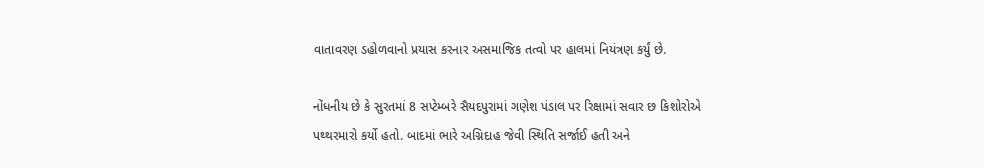વાતાવરણ ડહોળવાનો પ્રયાસ કરનાર અસમાજિક તત્વો પર હાલમાં નિયંત્રણ કર્યું છે.

નોંધનીય છે કે સુરતમાં 8 સપ્ટેમ્બરે સૈયદપુરામાં ગણેશ પંડાલ પર રિક્ષામાં સવાર છ કિશોરોએ પથ્થરમારો કર્યો હતો. બાદમાં ભારે અગ્નિદાહ જેવી સ્થિતિ સર્જાઈ હતી અને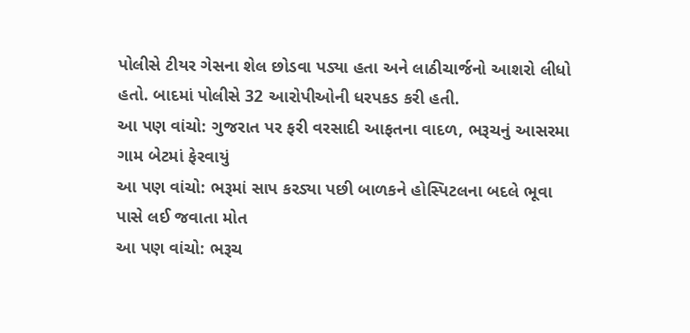પોલીસે ટીયર ગેસના શેલ છોડવા પડ્યા હતા અને લાઠીચાર્જનો આશરો લીધો હતો. બાદમાં પોલીસે 32 આરોપીઓની ધરપકડ કરી હતી.
આ પણ વાંચો: ગુજરાત પર ફરી વરસાદી આફતના વાદળ, ભરૂચનું આસરમા ગામ બેટમાં ફેરવાયું
આ પણ વાંચો: ભરૂમાં સાપ કરડ્યા પછી બાળકને હોસ્પિટલના બદલે ભૂવા પાસે લઈ જવાતા મોત
આ પણ વાંચો: ભરૂચ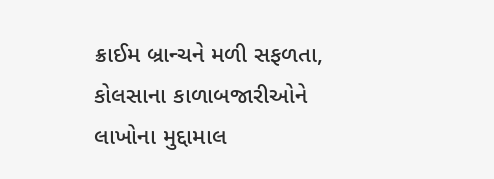ક્રાઈમ બ્રાન્ચને મળી સફળતા, કોલસાના કાળાબજારીઓને લાખોના મુદ્દામાલ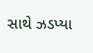સાથે ઝડપ્યા